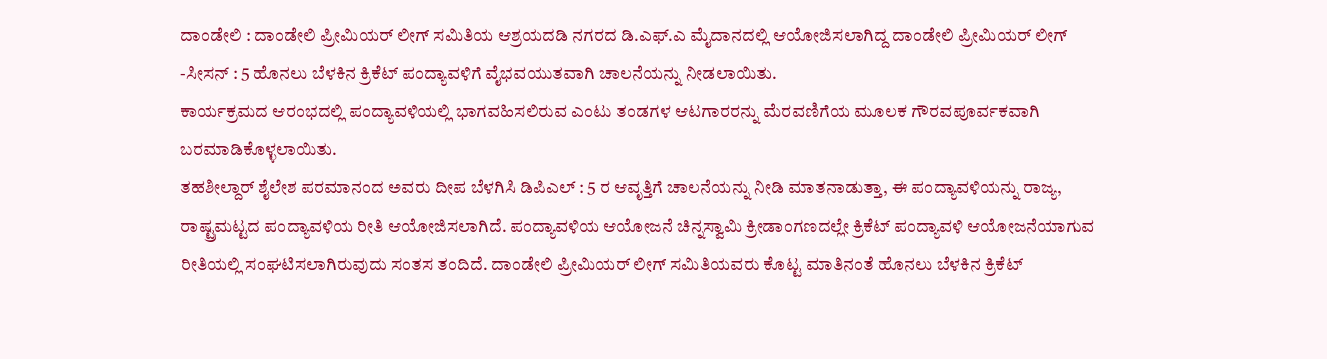ದಾಂಡೇಲಿ : ದಾಂಡೇಲಿ ಪ್ರೀಮಿಯರ್ ಲೀಗ್ ಸಮಿತಿಯ ಆಶ್ರಯದಡಿ ನಗರದ ಡಿ.ಎಫ್.ಎ ಮೈದಾನದಲ್ಲಿ ಆಯೋಜಿಸಲಾಗಿದ್ದ ದಾಂಡೇಲಿ ಪ್ರೀಮಿಯರ್ ಲೀಗ್ -ಸೀಸನ್ : 5 ಹೊನಲು ಬೆಳಕಿನ ಕ್ರಿಕೆಟ್ ಪಂದ್ಯಾವಳಿಗೆ ವೈಭವಯುತವಾಗಿ ಚಾಲನೆಯನ್ನು ನೀಡಲಾಯಿತು.
ಕಾರ್ಯಕ್ರಮದ ಆರಂಭದಲ್ಲಿ ಪಂದ್ಯಾವಳಿಯಲ್ಲಿ ಭಾಗವಹಿಸಲಿರುವ ಎಂಟು ತಂಡಗಳ ಆಟಗಾರರನ್ನು ಮೆರವಣಿಗೆಯ ಮೂಲಕ ಗೌರವಪೂರ್ವಕವಾಗಿ ಬರಮಾಡಿಕೊಳ್ಳಲಾಯಿತು.
ತಹಶೀಲ್ದಾರ್ ಶೈಲೇಶ ಪರಮಾನಂದ ಅವರು ದೀಪ ಬೆಳಗಿಸಿ ಡಿಪಿಎಲ್ : 5 ರ ಆವೃತ್ತಿಗೆ ಚಾಲನೆಯನ್ನು ನೀಡಿ ಮಾತನಾಡುತ್ತಾ, ಈ ಪಂದ್ಯಾವಳಿಯನ್ನು ರಾಜ್ಯ, ರಾಷ್ಟ್ರಮಟ್ಟದ ಪಂದ್ಯಾವಳಿಯ ರೀತಿ ಆಯೋಜಿಸಲಾಗಿದೆ. ಪಂದ್ಯಾವಳಿಯ ಆಯೋಜನೆ ಚಿನ್ನಸ್ವಾಮಿ ಕ್ರೀಡಾಂಗಣದಲ್ಲೇ ಕ್ರಿಕೆಟ್ ಪಂದ್ಯಾವಳಿ ಆಯೋಜನೆಯಾಗುವ ರೀತಿಯಲ್ಲಿ ಸಂಘಟಿಸಲಾಗಿರುವುದು ಸಂತಸ ತಂದಿದೆ. ದಾಂಡೇಲಿ ಪ್ರೀಮಿಯರ್ ಲೀಗ್ ಸಮಿತಿಯವರು ಕೊಟ್ಟ ಮಾತಿನಂತೆ ಹೊನಲು ಬೆಳಕಿನ ಕ್ರಿಕೆಟ್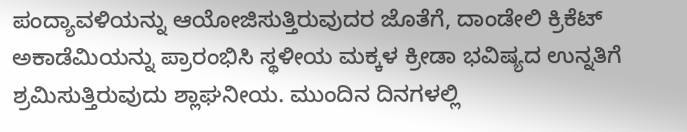ಪಂದ್ಯಾವಳಿಯನ್ನು ಆಯೋಜಿಸುತ್ತಿರುವುದರ ಜೊತೆಗೆ, ದಾಂಡೇಲಿ ಕ್ರಿಕೆಟ್ ಅಕಾಡೆಮಿಯನ್ನು ಪ್ರಾರಂಭಿಸಿ ಸ್ಥಳೀಯ ಮಕ್ಕಳ ಕ್ರೀಡಾ ಭವಿಷ್ಯದ ಉನ್ನತಿಗೆ ಶ್ರಮಿಸುತ್ತಿರುವುದು ಶ್ಲಾಘನೀಯ. ಮುಂದಿನ ದಿನಗಳಲ್ಲಿ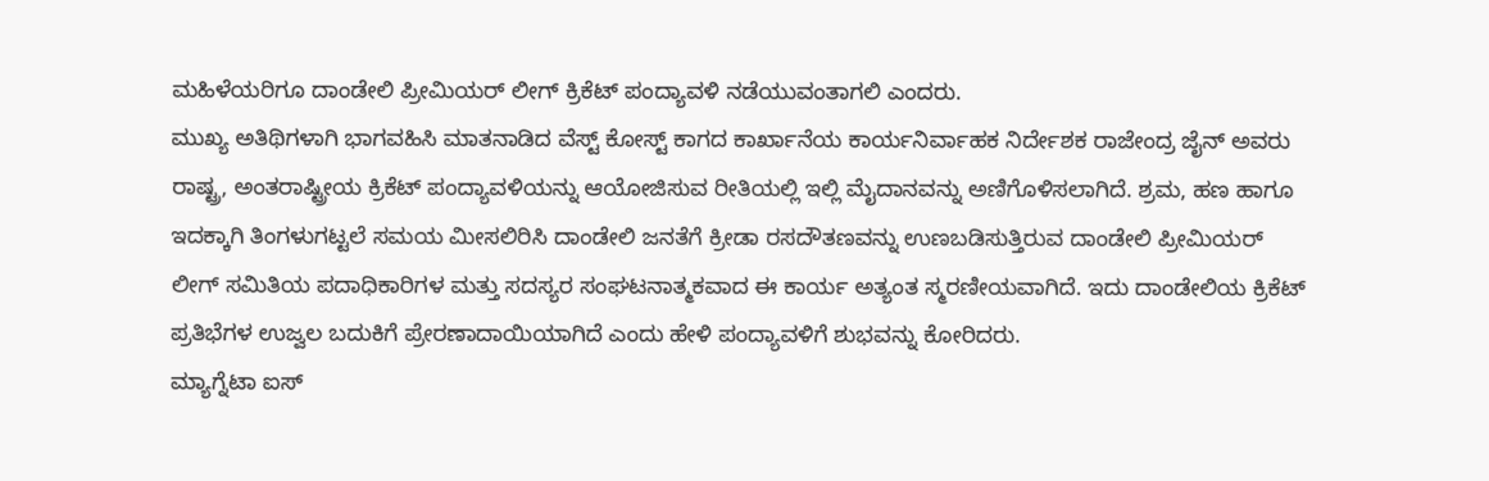ಮಹಿಳೆಯರಿಗೂ ದಾಂಡೇಲಿ ಪ್ರೀಮಿಯರ್ ಲೀಗ್ ಕ್ರಿಕೆಟ್ ಪಂದ್ಯಾವಳಿ ನಡೆಯುವಂತಾಗಲಿ ಎಂದರು.
ಮುಖ್ಯ ಅತಿಥಿಗಳಾಗಿ ಭಾಗವಹಿಸಿ ಮಾತನಾಡಿದ ವೆಸ್ಟ್ ಕೋಸ್ಟ್ ಕಾಗದ ಕಾರ್ಖಾನೆಯ ಕಾರ್ಯನಿರ್ವಾಹಕ ನಿರ್ದೇಶಕ ರಾಜೇಂದ್ರ ಜೈನ್ ಅವರು ರಾಷ್ಟ್ರ, ಅಂತರಾಷ್ಟ್ರೀಯ ಕ್ರಿಕೆಟ್ ಪಂದ್ಯಾವಳಿಯನ್ನು ಆಯೋಜಿಸುವ ರೀತಿಯಲ್ಲಿ ಇಲ್ಲಿ ಮೈದಾನವನ್ನು ಅಣಿಗೊಳಿಸಲಾಗಿದೆ. ಶ್ರಮ, ಹಣ ಹಾಗೂ ಇದಕ್ಕಾಗಿ ತಿಂಗಳುಗಟ್ಟಲೆ ಸಮಯ ಮೀಸಲಿರಿಸಿ ದಾಂಡೇಲಿ ಜನತೆಗೆ ಕ್ರೀಡಾ ರಸದೌತಣವನ್ನು ಉಣಬಡಿಸುತ್ತಿರುವ ದಾಂಡೇಲಿ ಪ್ರೀಮಿಯರ್ ಲೀಗ್ ಸಮಿತಿಯ ಪದಾಧಿಕಾರಿಗಳ ಮತ್ತು ಸದಸ್ಯರ ಸಂಘಟನಾತ್ಮಕವಾದ ಈ ಕಾರ್ಯ ಅತ್ಯಂತ ಸ್ಮರಣೀಯವಾಗಿದೆ. ಇದು ದಾಂಡೇಲಿಯ ಕ್ರಿಕೆಟ್ ಪ್ರತಿಭೆಗಳ ಉಜ್ವಲ ಬದುಕಿಗೆ ಪ್ರೇರಣಾದಾಯಿಯಾಗಿದೆ ಎಂದು ಹೇಳಿ ಪಂದ್ಯಾವಳಿಗೆ ಶುಭವನ್ನು ಕೋರಿದರು.
ಮ್ಯಾಗ್ನೆಟಾ ಐಸ್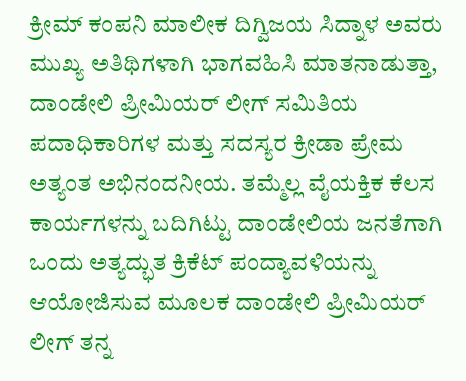ಕ್ರೀಮ್ ಕಂಪನಿ ಮಾಲೀಕ ದಿಗ್ವಿಜಯ ಸಿದ್ನಾಳ ಅವರು ಮುಖ್ಯ ಅತಿಥಿಗಳಾಗಿ ಭಾಗವಹಿಸಿ ಮಾತನಾಡುತ್ತಾ, ದಾಂಡೇಲಿ ಪ್ರೀಮಿಯರ್ ಲೀಗ್ ಸಮಿತಿಯ ಪದಾಧಿಕಾರಿಗಳ ಮತ್ತು ಸದಸ್ಯರ ಕ್ರೀಡಾ ಪ್ರೇಮ ಅತ್ಯಂತ ಅಭಿನಂದನೀಯ. ತಮ್ಮೆಲ್ಲ ವೈಯಕ್ತಿಕ ಕೆಲಸ ಕಾರ್ಯಗಳನ್ನು ಬದಿಗಿಟ್ಟು ದಾಂಡೇಲಿಯ ಜನತೆಗಾಗಿ ಒಂದು ಅತ್ಯದ್ಭುತ ಕ್ರಿಕೆಟ್ ಪಂದ್ಯಾವಳಿಯನ್ನು ಆಯೋಜಿಸುವ ಮೂಲಕ ದಾಂಡೇಲಿ ಪ್ರೀಮಿಯರ್ ಲೀಗ್ ತನ್ನ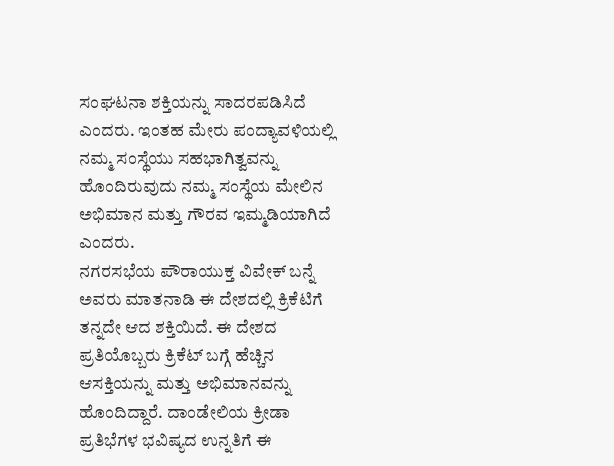ಸಂಘಟನಾ ಶಕ್ತಿಯನ್ನು ಸಾದರಪಡಿಸಿದೆ ಎಂದರು. ಇಂತಹ ಮೇರು ಪಂದ್ಯಾವಳಿಯಲ್ಲಿ ನಮ್ಮ ಸಂಸ್ಥೆಯು ಸಹಭಾಗಿತ್ವವನ್ನು ಹೊಂದಿರುವುದು ನಮ್ಮ ಸಂಸ್ಥೆಯ ಮೇಲಿನ ಅಭಿಮಾನ ಮತ್ತು ಗೌರವ ಇಮ್ಮಡಿಯಾಗಿದೆ ಎಂದರು.
ನಗರಸಭೆಯ ಪೌರಾಯುಕ್ತ ವಿವೇಕ್ ಬನ್ನೆ ಅವರು ಮಾತನಾಡಿ ಈ ದೇಶದಲ್ಲಿ ಕ್ರಿಕೆಟಿಗೆ ತನ್ನದೇ ಆದ ಶಕ್ತಿಯಿದೆ. ಈ ದೇಶದ ಪ್ರತಿಯೊಬ್ಬರು ಕ್ರಿಕೆಟ್ ಬಗ್ಗೆ ಹೆಚ್ಚಿನ ಆಸಕ್ತಿಯನ್ನು ಮತ್ತು ಅಭಿಮಾನವನ್ನು ಹೊಂದಿದ್ದಾರೆ. ದಾಂಡೇಲಿಯ ಕ್ರೀಡಾ ಪ್ರತಿಭೆಗಳ ಭವಿಷ್ಯದ ಉನ್ನತಿಗೆ ಈ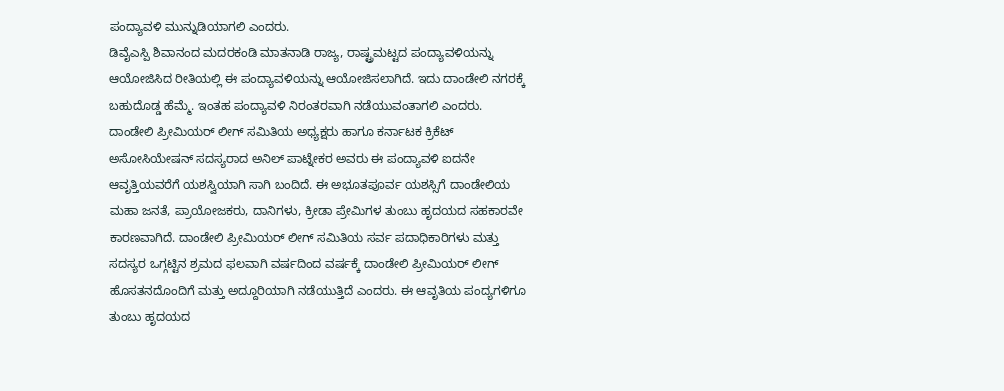ಪಂದ್ಯಾವಳಿ ಮುನ್ನುಡಿಯಾಗಲಿ ಎಂದರು.
ಡಿವೈಎಸ್ಪಿ ಶಿವಾನಂದ ಮದರಕಂಡಿ ಮಾತನಾಡಿ ರಾಜ್ಯ, ರಾಷ್ಟ್ರಮಟ್ಟದ ಪಂದ್ಯಾವಳಿಯನ್ನು ಆಯೋಜಿಸಿದ ರೀತಿಯಲ್ಲಿ ಈ ಪಂದ್ಯಾವಳಿಯನ್ನು ಆಯೋಜಿಸಲಾಗಿದೆ. ಇದು ದಾಂಡೇಲಿ ನಗರಕ್ಕೆ ಬಹುದೊಡ್ಡ ಹೆಮ್ಮೆ. ಇಂತಹ ಪಂದ್ಯಾವಳಿ ನಿರಂತರವಾಗಿ ನಡೆಯುವಂತಾಗಲಿ ಎಂದರು.
ದಾಂಡೇಲಿ ಪ್ರೀಮಿಯರ್ ಲೀಗ್ ಸಮಿತಿಯ ಅಧ್ಯಕ್ಷರು ಹಾಗೂ ಕರ್ನಾಟಕ ಕ್ರಿಕೆಟ್ ಅಸೋಸಿಯೇಷನ್ ಸದಸ್ಯರಾದ ಅನಿಲ್ ಪಾಟ್ನೇಕರ ಅವರು ಈ ಪಂದ್ಯಾವಳಿ ಐದನೇ ಆವೃತ್ತಿಯವರೆಗೆ ಯಶಸ್ವಿಯಾಗಿ ಸಾಗಿ ಬಂದಿದೆ. ಈ ಅಭೂತಪೂರ್ವ ಯಶಸ್ಸಿಗೆ ದಾಂಡೇಲಿಯ ಮಹಾ ಜನತೆ, ಪ್ರಾಯೋಜಕರು, ದಾನಿಗಳು, ಕ್ರೀಡಾ ಪ್ರೇಮಿಗಳ ತುಂಬು ಹೃದಯದ ಸಹಕಾರವೇ ಕಾರಣವಾಗಿದೆ. ದಾಂಡೇಲಿ ಪ್ರೀಮಿಯರ್ ಲೀಗ್ ಸಮಿತಿಯ ಸರ್ವ ಪದಾಧಿಕಾರಿಗಳು ಮತ್ತು ಸದಸ್ಯರ ಒಗ್ಗಟ್ಟಿನ ಶ್ರಮದ ಫಲವಾಗಿ ವರ್ಷದಿಂದ ವರ್ಷಕ್ಕೆ ದಾಂಡೇಲಿ ಪ್ರೀಮಿಯರ್ ಲೀಗ್ ಹೊಸತನದೊಂದಿಗೆ ಮತ್ತು ಅದ್ದೂರಿಯಾಗಿ ನಡೆಯುತ್ತಿದೆ ಎಂದರು. ಈ ಆವೃತಿಯ ಪಂದ್ಯಗಳಿಗೂ ತುಂಬು ಹೃದಯದ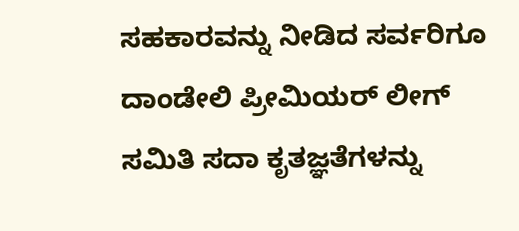ಸಹಕಾರವನ್ನು ನೀಡಿದ ಸರ್ವರಿಗೂ ದಾಂಡೇಲಿ ಪ್ರೀಮಿಯರ್ ಲೀಗ್ ಸಮಿತಿ ಸದಾ ಕೃತಜ್ಞತೆಗಳನ್ನು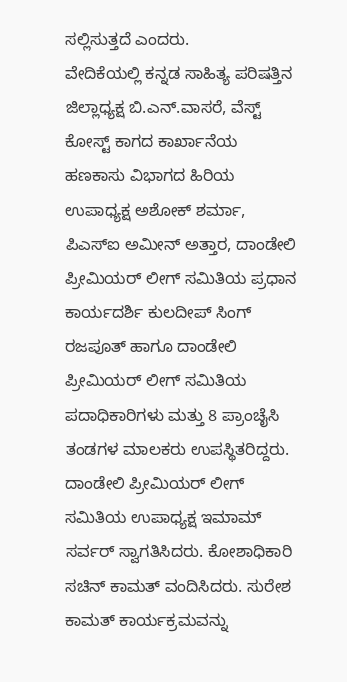ಸಲ್ಲಿಸುತ್ತದೆ ಎಂದರು.
ವೇದಿಕೆಯಲ್ಲಿ ಕನ್ನಡ ಸಾಹಿತ್ಯ ಪರಿಷತ್ತಿನ ಜಿಲ್ಲಾಧ್ಯಕ್ಷ ಬಿ.ಎನ್.ವಾಸರೆ, ವೆಸ್ಟ್ ಕೋಸ್ಟ್ ಕಾಗದ ಕಾರ್ಖಾನೆಯ ಹಣಕಾಸು ವಿಭಾಗದ ಹಿರಿಯ ಉಪಾಧ್ಯಕ್ಷ ಅಶೋಕ್ ಶರ್ಮಾ, ಪಿಎಸ್ಐ ಅಮೀನ್ ಅತ್ತಾರ, ದಾಂಡೇಲಿ ಪ್ರೀಮಿಯರ್ ಲೀಗ್ ಸಮಿತಿಯ ಪ್ರಧಾನ ಕಾರ್ಯದರ್ಶಿ ಕುಲದೀಪ್ ಸಿಂಗ್ ರಜಪೂತ್ ಹಾಗೂ ದಾಂಡೇಲಿ ಪ್ರೀಮಿಯರ್ ಲೀಗ್ ಸಮಿತಿಯ ಪದಾಧಿಕಾರಿಗಳು ಮತ್ತು 8 ಪ್ರಾಂಚೈಸಿ ತಂಡಗಳ ಮಾಲಕರು ಉಪಸ್ಥಿತರಿದ್ದರು.
ದಾಂಡೇಲಿ ಪ್ರೀಮಿಯರ್ ಲೀಗ್ ಸಮಿತಿಯ ಉಪಾಧ್ಯಕ್ಷ ಇಮಾಮ್ ಸರ್ವರ್ ಸ್ವಾಗತಿಸಿದರು. ಕೋಶಾಧಿಕಾರಿ ಸಚಿನ್ ಕಾಮತ್ ವಂದಿಸಿದರು. ಸುರೇಶ ಕಾಮತ್ ಕಾರ್ಯಕ್ರಮವನ್ನು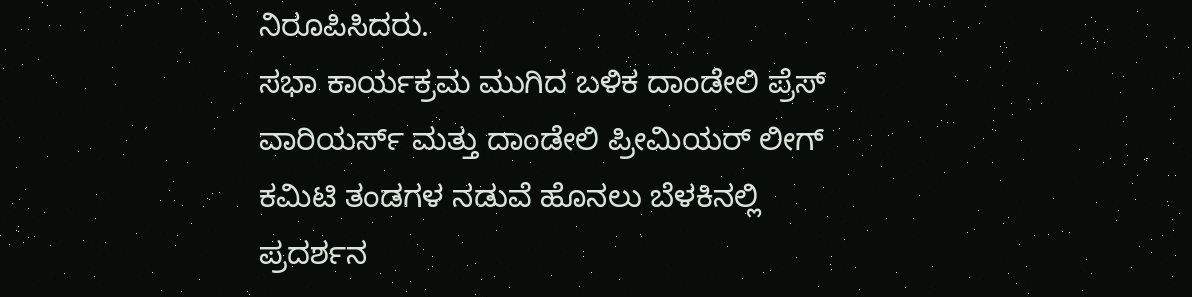ನಿರೂಪಿಸಿದರು.
ಸಭಾ ಕಾರ್ಯಕ್ರಮ ಮುಗಿದ ಬಳಿಕ ದಾಂಡೇಲಿ ಪ್ರೆಸ್ ವಾರಿಯರ್ಸ್ ಮತ್ತು ದಾಂಡೇಲಿ ಪ್ರೀಮಿಯರ್ ಲೀಗ್ ಕಮಿಟಿ ತಂಡಗಳ ನಡುವೆ ಹೊನಲು ಬೆಳಕಿನಲ್ಲಿ ಪ್ರದರ್ಶನ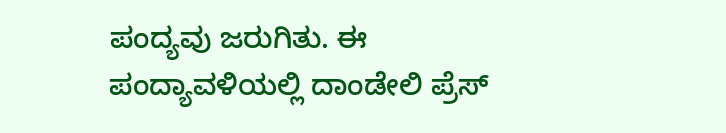ಪಂದ್ಯವು ಜರುಗಿತು. ಈ ಪಂದ್ಯಾವಳಿಯಲ್ಲಿ ದಾಂಡೇಲಿ ಪ್ರೆಸ್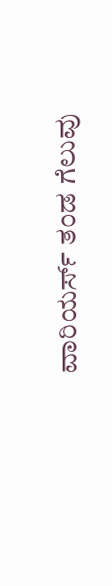ವಾರಿಯರ್ಸ್ ತಂಡ ಗೆಲುವು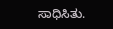ಸಾಧಿಸಿತು.